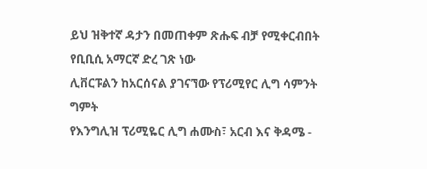ይህ ዝቅተኛ ዳታን በመጠቀም ጽሑፍ ብቻ የሚቀርብበት የቢቢሲ አማርኛ ድረ ገጽ ነው
ሊቨርፑልን ከአርሰናል ያገናኘው የፕሪሚየር ሊግ ሳምንት ግምት
የእንግሊዝ ፕሪሚዬር ሊግ ሐሙስ፣ አርብ እና ቅዳሜ -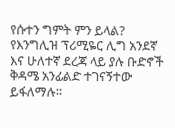የሱተን ግምት ምን ይላል?
የእንግሊዝ ፕሪሚዬር ሊግ አንደኛ እና ሁለተኛ ደረጃ ላይ ያሉ ቡድኖች ቅዳሜ አንፊልድ ተገናኝተው ይፋለማሉ።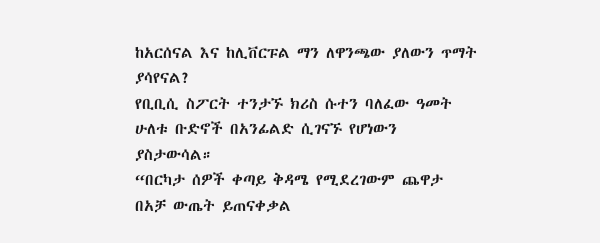ከአርሰናል እና ከሊቨርፑል ማን ለዋንጫው ያለውን ጥማት ያሳየናል?
የቢቢሲ ስፖርት ተንታኙ ክሪስ ሱተን ባለፈው ዓመት ሁለቱ ቡድኖች በአንፊልድ ሲገናኙ የሆነውን ያስታውሳል።
“በርካታ ሰዎች ቀጣይ ቅዳሜ የሚደረገውም ጨዋታ በአቻ ውጤት ይጠናቀቃል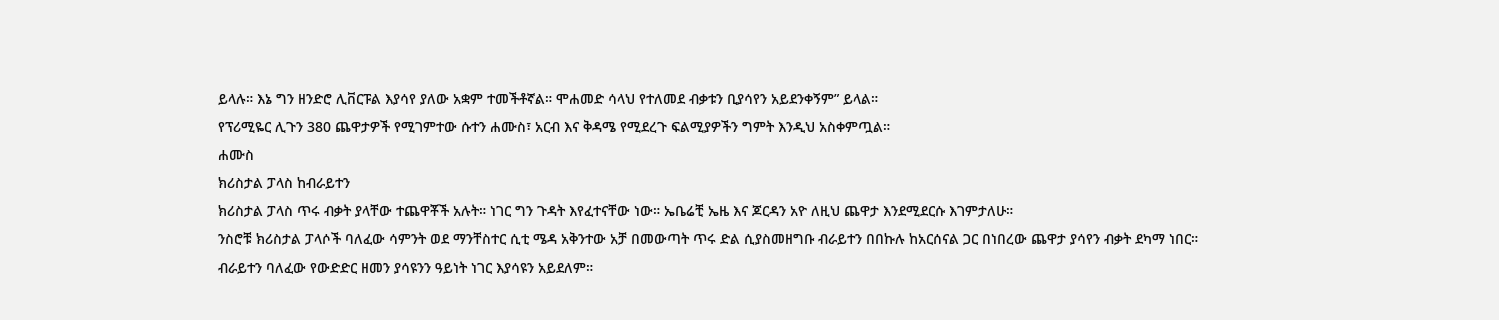ይላሉ። እኔ ግን ዘንድሮ ሊቨርፑል እያሳየ ያለው አቋም ተመችቶኛል። ሞሐመድ ሳላህ የተለመደ ብቃቱን ቢያሳየን አይደንቀኝም” ይላል።
የፕሪሚዬር ሊጉን 380 ጨዋታዎች የሚገምተው ሱተን ሐሙስ፣ አርብ እና ቅዳሜ የሚደረጉ ፍልሚያዎችን ግምት እንዲህ አስቀምጧል።
ሐሙስ
ክሪስታል ፓላስ ከብራይተን
ክሪስታል ፓላስ ጥሩ ብቃት ያላቸው ተጨዋቾች አሉት። ነገር ግን ጉዳት እየፈተናቸው ነው። ኤቤሬቺ ኤዜ እና ጆርዳን አዮ ለዚህ ጨዋታ እንደሚደርሱ እገምታለሁ።
ንስሮቹ ክሪስታል ፓላሶች ባለፈው ሳምንት ወደ ማንቸስተር ሲቲ ሜዳ አቅንተው አቻ በመውጣት ጥሩ ድል ሲያስመዘግቡ ብራይተን በበኩሉ ከአርሰናል ጋር በነበረው ጨዋታ ያሳየን ብቃት ደካማ ነበር።
ብራይተን ባለፈው የውድድር ዘመን ያሳዩንን ዓይነት ነገር እያሳዩን አይደለም።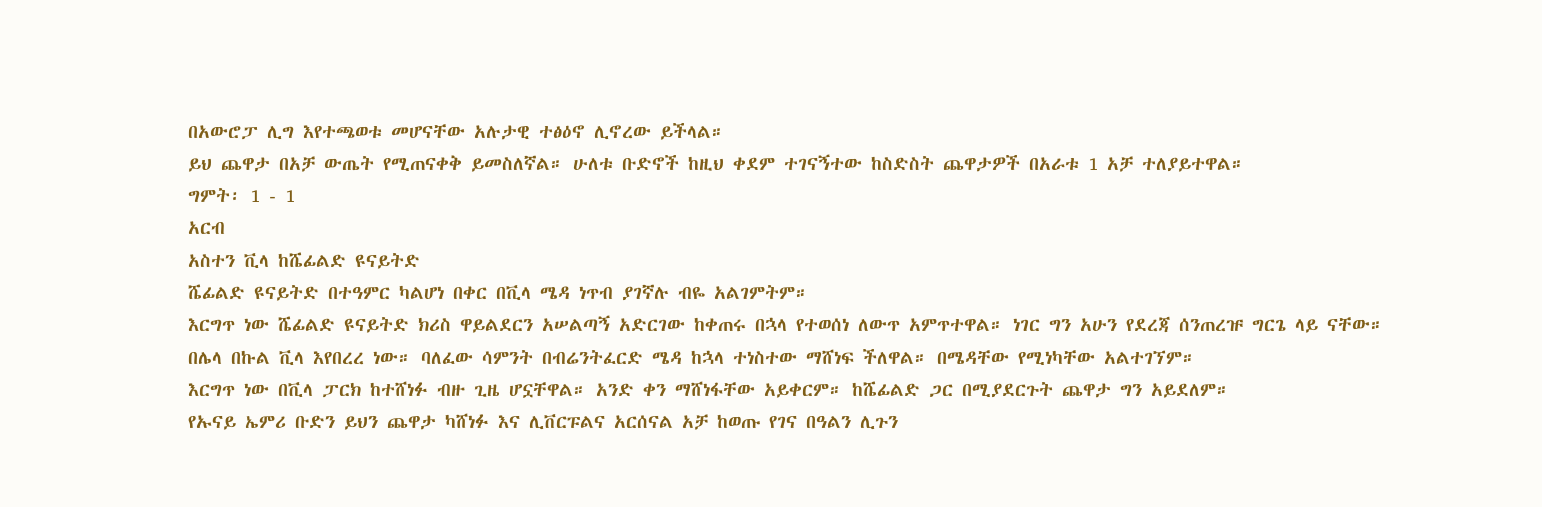በአውሮፓ ሊግ እየተጫወቱ መሆናቸው አሉታዊ ተፅዕኖ ሊኖረው ይችላል።
ይህ ጨዋታ በአቻ ውጤት የሚጠናቀቅ ይመስለኛል። ሁለቱ ቡድኖች ከዚህ ቀደም ተገናኝተው ከስድስት ጨዋታዎች በአራቱ 1 አቻ ተለያይተዋል።
ግምት፡ 1 - 1
አርብ
አስተን ቪላ ከሼፊልድ ዩናይትድ
ሼፊልድ ዩናይትድ በተዓምር ካልሆነ በቀር በቪላ ሜዳ ነጥብ ያገኛሉ ብዬ አልገምትም።
እርግጥ ነው ሼፊልድ ዩናይትድ ክሪስ ዋይልደርን አሠልጣኝ አድርገው ከቀጠሩ በኋላ የተወሰነ ለውጥ አምጥተዋል። ነገር ግን አሁን የደረጃ ሰንጠረዡ ግርጌ ላይ ናቸው።
በሌላ በኩል ቪላ እየበረረ ነው። ባለፈው ሳምንት በብሬንትፈርድ ሜዳ ከኋላ ተነስተው ማሸነፍ ችለዋል። በሜዳቸው የሚነካቸው አልተገኘም።
እርግጥ ነው በቪላ ፓርክ ከተሸነፉ ብዙ ጊዜ ሆኗቸዋል። አንድ ቀን ማሸነፋቸው አይቀርም። ከሼፊልድ ጋር በሚያደርጉት ጨዋታ ግን አይደለም።
የኡናይ ኤምሪ ቡድን ይህን ጨዋታ ካሸነፉ እና ሊቨርፑልና አርሰናል አቻ ከወጡ የገና በዓልን ሊጉን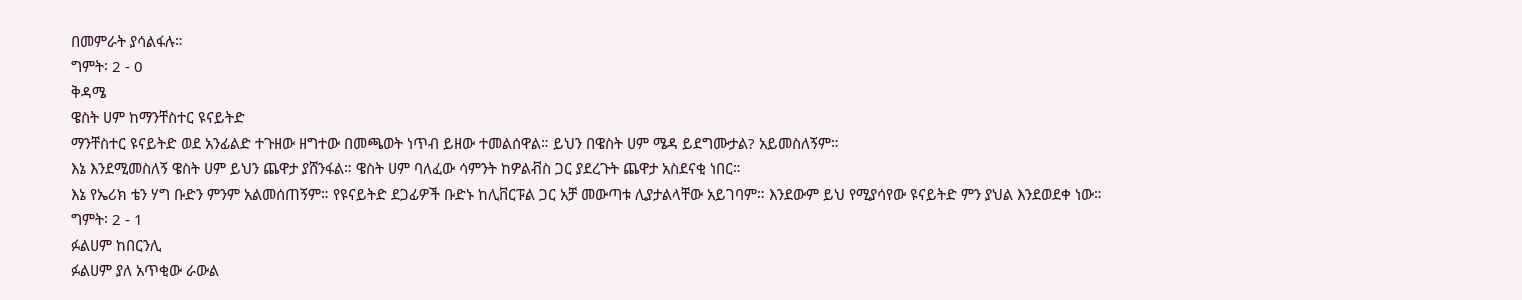በመምራት ያሳልፋሉ።
ግምት፡ 2 - 0
ቅዳሜ
ዌስት ሀም ከማንቸስተር ዩናይትድ
ማንቸስተር ዩናይትድ ወደ አንፊልድ ተጉዘው ዘግተው በመጫወት ነጥብ ይዘው ተመልሰዋል። ይህን በዌስት ሀም ሜዳ ይደግሙታል? አይመስለኝም።
እኔ እንደሚመስለኝ ዌስት ሀም ይህን ጨዋታ ያሸንፋል። ዌስት ሀም ባለፈው ሳምንት ከዎልቭስ ጋር ያደረጉት ጨዋታ አስደናቂ ነበር።
እኔ የኤሪክ ቴን ሃግ ቡድን ምንም አልመሰጠኝም። የዩናይትድ ደጋፊዎች ቡድኑ ከሊቨርፑል ጋር አቻ መውጣቱ ሊያታልላቸው አይገባም። እንደውም ይህ የሚያሳየው ዩናይትድ ምን ያህል እንደወደቀ ነው።
ግምት፡ 2 - 1
ፉልሀም ከበርንሊ
ፉልሀም ያለ አጥቂው ራውል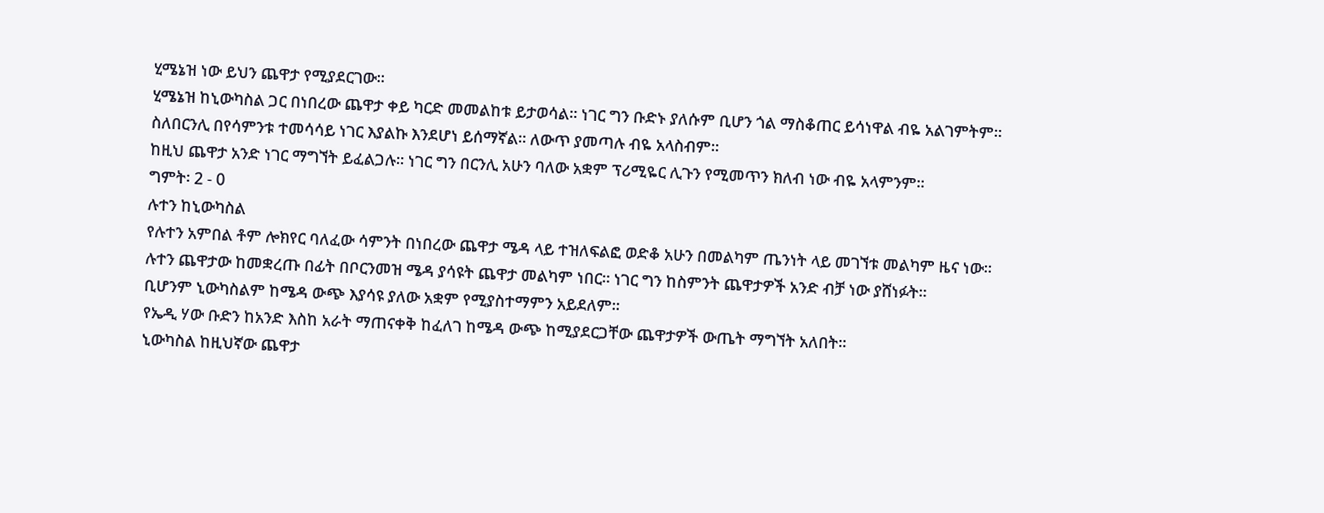ሂሜኔዝ ነው ይህን ጨዋታ የሚያደርገው።
ሂሜኔዝ ከኒውካስል ጋር በነበረው ጨዋታ ቀይ ካርድ መመልከቱ ይታወሳል። ነገር ግን ቡድኑ ያለሱም ቢሆን ጎል ማስቆጠር ይሳነዋል ብዬ አልገምትም።
ስለበርንሊ በየሳምንቱ ተመሳሳይ ነገር እያልኩ እንደሆነ ይሰማኛል። ለውጥ ያመጣሉ ብዬ አላስብም።
ከዚህ ጨዋታ አንድ ነገር ማግኘት ይፈልጋሉ። ነገር ግን በርንሊ አሁን ባለው አቋም ፕሪሚዬር ሊጉን የሚመጥን ክለብ ነው ብዬ አላምንም።
ግምት፡ 2 - 0
ሉተን ከኒውካስል
የሉተን አምበል ቶም ሎክየር ባለፈው ሳምንት በነበረው ጨዋታ ሜዳ ላይ ተዝለፍልፎ ወድቆ አሁን በመልካም ጤንነት ላይ መገኘቱ መልካም ዜና ነው።
ሉተን ጨዋታው ከመቋረጡ በፊት በቦርንመዝ ሜዳ ያሳዩት ጨዋታ መልካም ነበር። ነገር ግን ከስምንት ጨዋታዎች አንድ ብቻ ነው ያሸነፉት።
ቢሆንም ኒውካስልም ከሜዳ ውጭ እያሳዩ ያለው አቋም የሚያስተማምን አይደለም።
የኤዲ ሃው ቡድን ከአንድ እስከ አራት ማጠናቀቅ ከፈለገ ከሜዳ ውጭ ከሚያደርጋቸው ጨዋታዎች ውጤት ማግኘት አለበት።
ኒውካስል ከዚህኛው ጨዋታ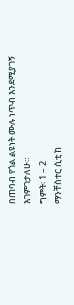በጠባብ የጎል ልዩነት ሙሉ ነጥብ እንደሚያገኝ እገምገታለሁ።
ግምት፡ 1 – 2
ማንቸስተር ሲቲ ከ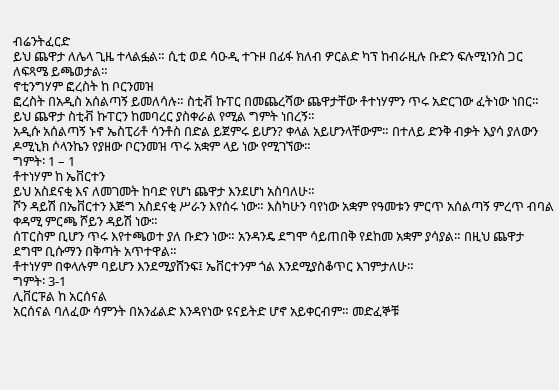ብሬንትፈርድ
ይህ ጨዋታ ለሌላ ጊዜ ተላልፏል። ሲቲ ወደ ሳዑዲ ተጉዞ በፊፋ ክለብ ዎርልድ ካፕ ከብራዚሉ ቡድን ፍሉሚነንስ ጋር ለፍጻሜ ይጫወታል።
ኖቲንግሃም ፎረስት ከ ቦርንመዝ
ፎረስት በአዲስ አሰልጣኝ ይመለሳሉ። ስቲቭ ኩፐር በመጨረሻው ጨዋታቸው ቶተነሃምን ጥሩ አድርገው ፈትነው ነበር። ይህ ጨዋታ ስቲቭ ኩፐርን ከመባረር ያስቀራል የሚል ግምት ነበረኝ።
አዲሱ አሰልጣኝ ኑኖ ኤስፒሪቶ ሳንቶስ በድል ይጀምሩ ይሆን? ቀላል አይሆንላቸውም። በተለይ ድንቅ ብቃት እያሳ ያለውን ዶሚኒክ ሶላንኬን የያዘው ቦርንመዝ ጥሩ አቋም ላይ ነው የሚገኘው።
ግምት፡ 1 – 1
ቶተነሃም ከ ኤቨርተን
ይህ አስደናቂ እና ለመገመት ከባድ የሆነ ጨዋታ እንደሆነ አስባለሁ።
ሾን ዳይሽ በኤቨርተን እጅግ አስደናቂ ሥራን እየሰሩ ነው። እስካሁን ባየነው አቋም የዓመቱን ምርጥ አሰልጣኝ ምረጥ ብባል ቀዳሚ ምርጫ ሾይን ዳይሽ ነው።
ሰፐርስም ቢሆን ጥሩ እየተጫወተ ያለ ቡድን ነው። አንዳንዴ ደግሞ ሳይጠበቅ የደከመ አቋም ያሳያል። በዚህ ጨዋታ ደግሞ ቢሱማን በቅጣት አጥተዋል።
ቶተነሃም በቀላሉም ባይሆን እንደሚያሸንፍ፤ ኤቨርተንም ጎል እንደሚያስቆጥር እገምታለሁ።
ግምት፡ 3-1
ሊቨርፑል ከ አርሰናል
አርሰናል ባለፈው ሳምንት በአንፊልድ እንዳየነው ዩናይትድ ሆኖ አይቀርብም። መድፈኞቹ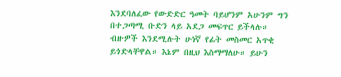እንደባለፈው የውድድር ዓመት ባይሆንም አሁንም ግን በተጋጣሚ ቡድን ላይ አደጋ መፍጥር ይችላሉ።
ብዙዎች እንደሚሉት ሁነኛ የፊት መስመር አጥቂ ይጎድላቸዋል። እኔም በዚህ እስማማለሁ። ይሁን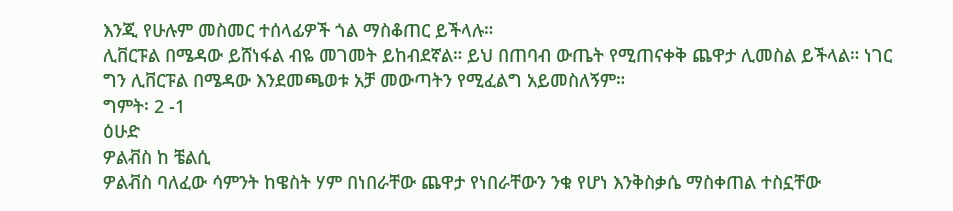እንጂ የሁሉም መስመር ተሰላፊዎች ጎል ማስቆጠር ይችላሉ።
ሊቨርፑል በሜዳው ይሸነፋል ብዬ መገመት ይከብደኛል። ይህ በጠባብ ውጤት የሚጠናቀቅ ጨዋታ ሊመስል ይችላል። ነገር ግን ሊቨርፑል በሜዳው እንደመጫወቱ አቻ መውጣትን የሚፈልግ አይመስለኝም።
ግምት፡ 2 -1
ዕሁድ
ዎልቭስ ከ ቼልሲ
ዎልቭስ ባለፈው ሳምንት ከዌስት ሃም በነበራቸው ጨዋታ የነበራቸውን ንቁ የሆነ እንቅስቃሴ ማስቀጠል ተስኗቸው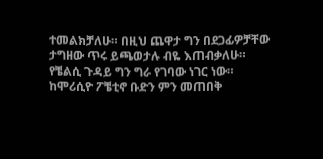ተመልክቻለሁ። በዚህ ጨዋታ ግን በደጋፊዎቻቸው ታግዘው ጥሩ ይጫወታሉ ብዬ እጠብቃለሁ።
የቼልሲ ጉዳይ ግን ግራ የገባው ነገር ነው። ከሞሪሲዮ ፖቼቲኖ ቡድን ምን መጠበቅ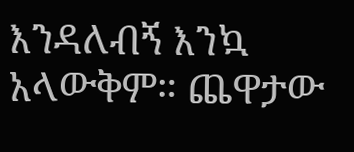እንዳለብኝ እንኳ አላውቅም። ጨዋታው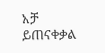አቻ ይጠናቀቃል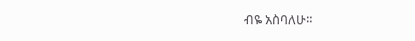ብዬ አስባለሁ።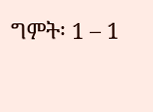ግምት፡ 1 – 1